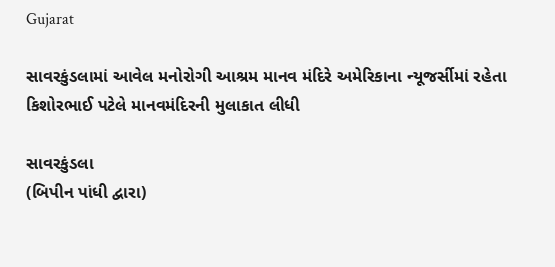Gujarat

સાવરકુંડલામાં આવેલ મનોરોગી આશ્રમ માનવ મંદિરે અમેરિકાના ન્યૂજર્સીમાં રહેતા કિશોરભાઈ પટેલે માનવમંદિરની મુલાકાત લીધી

સાવરકુંડલા
(બિપીન પાંધી દ્વારા)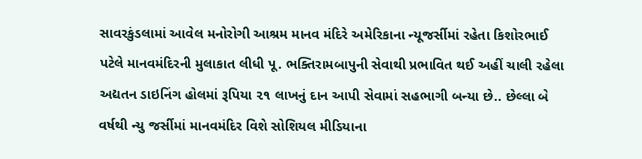સાવરકુંડલામાં આવેલ મનોરોગી આશ્રમ માનવ મંદિરે અમેરિકાના ન્યૂજર્સીમાં રહેતા કિશોરભાઈ પટેલે માનવમંદિરની મુલાકાત લીધી પૂ. ભક્તિરામબાપુની સેવાથી પ્રભાવિત થઈ અહીં ચાલી રહેલા અદ્યતન ડાઇનિંગ હોલમાં રૂપિયા ૨૧ લાખનું દાન આપી સેવામાં સહભાગી બન્યા છે.. છેલ્લા બે વર્ષથી ન્યુ જર્સીમાં માનવમંદિર વિશે સોશિયલ મીડિયાના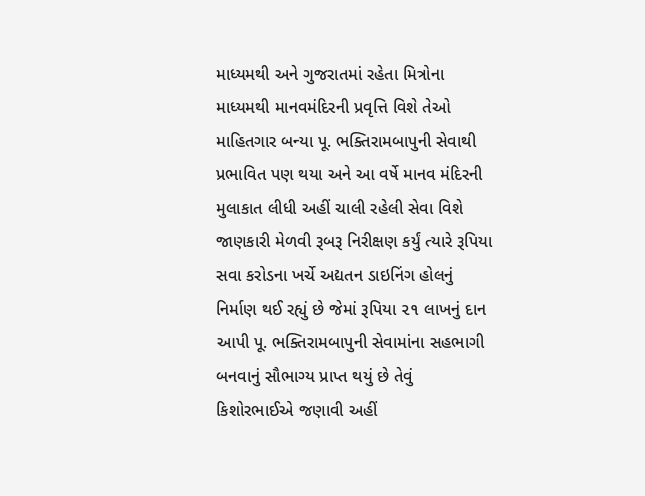માધ્યમથી અને ગુજરાતમાં રહેતા મિત્રોના માધ્યમથી માનવમંદિરની પ્રવૃત્તિ વિશે તેઓ માહિતગાર બન્યા પૂ. ભક્તિરામબાપુની સેવાથી પ્રભાવિત પણ થયા અને આ વર્ષે માનવ મંદિરની મુલાકાત લીધી અહીં ચાલી રહેલી સેવા વિશે જાણકારી મેળવી રૂબરૂ નિરીક્ષણ કર્યું ત્યારે રૂપિયા સવા કરોડના ખર્ચે અદ્યતન ડાઇનિંગ હોલનું નિર્માણ થઈ રહ્યું છે જેમાં રૂપિયા ૨૧ લાખનું દાન આપી પૂ. ભક્તિરામબાપુની સેવામાંના સહભાગી બનવાનું સૌભાગ્ય પ્રાપ્ત થયું છે તેવું કિશોરભાઈએ જણાવી અહીં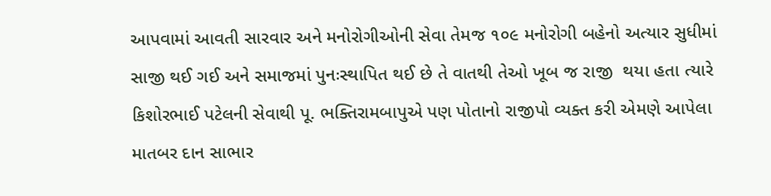આપવામાં આવતી સારવાર અને મનોરોગીઓની સેવા તેમજ ૧૦૯ મનોરોગી બહેનો અત્યાર સુધીમાં સાજી થઈ ગઈ અને સમાજમાં પુનઃસ્થાપિત થઈ છે તે વાતથી તેઓ ખૂબ જ રાજી  થયા હતા ત્યારે કિશોરભાઈ પટેલની સેવાથી પૂ. ભક્તિરામબાપુએ પણ પોતાનો રાજીપો વ્યક્ત કરી એમણે આપેલા માતબર દાન સાભાર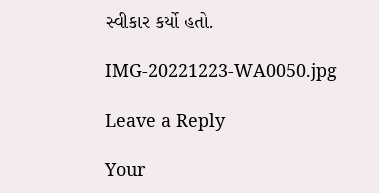સ્વીકાર કર્યો હતો.

IMG-20221223-WA0050.jpg

Leave a Reply

Your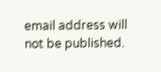email address will not be published.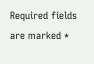Required fields are marked *